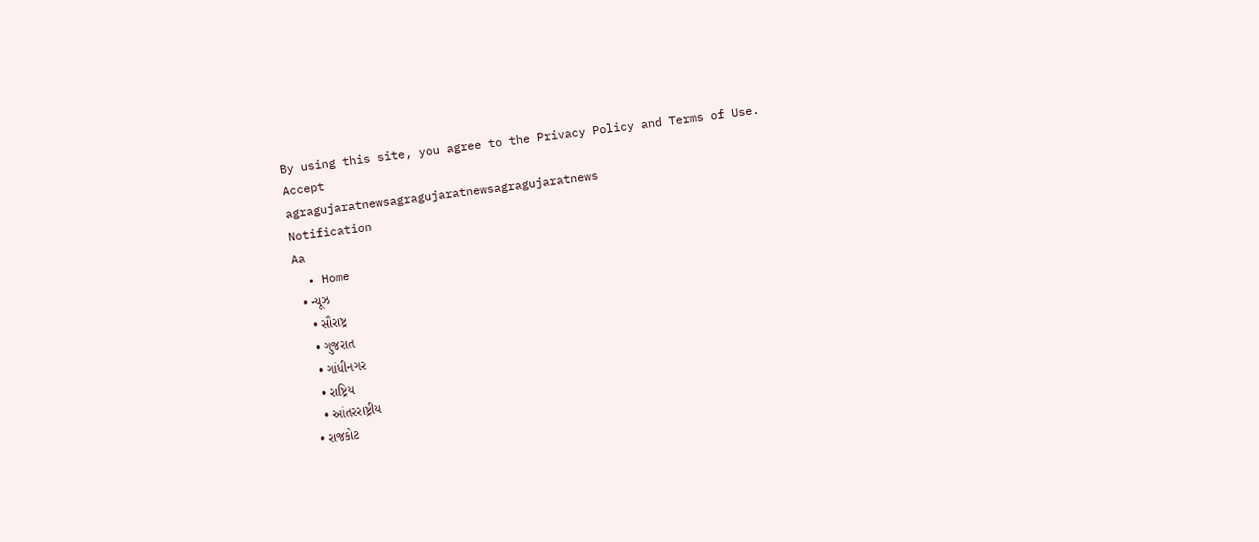By using this site, you agree to the Privacy Policy and Terms of Use.
Accept
agragujaratnewsagragujaratnewsagragujaratnews
Notification
Aa
  • Home
  • ન્યૂઝ
    • સૌરાષ્ટ્ર
    • ગુજરાત
    • ગાંધીનગર
    • રાષ્ટ્રિય
    • આંતરરાષ્ટ્રીય
  • રાજકોટ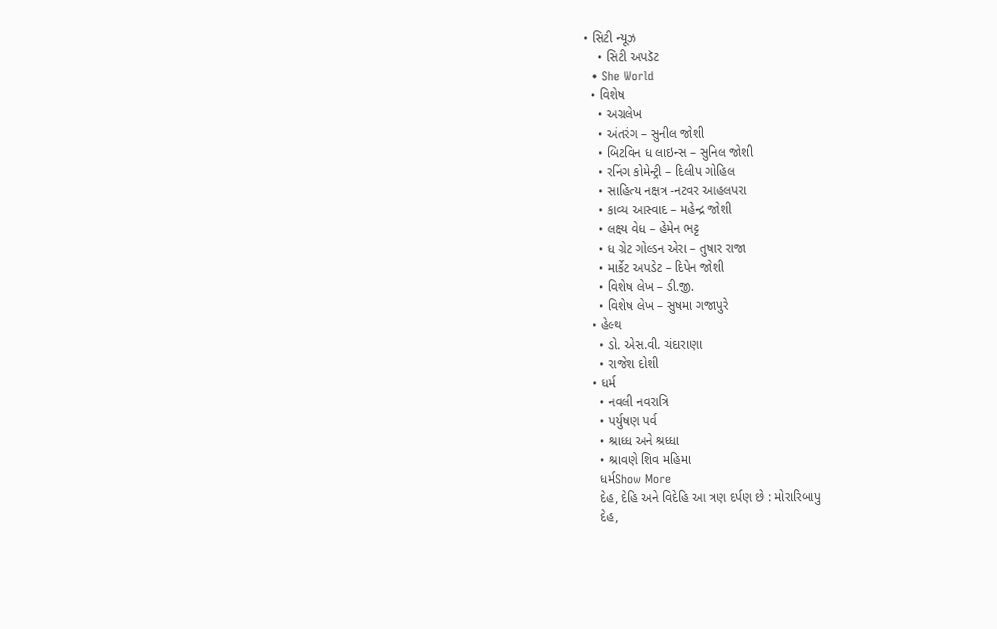• સિટી ન્યૂઝ
    • સિટી અપડૅટ
  • She World
  • વિશેષ
    • અગ્રલેખ
    • અંતરંગ – સુનીલ જોશી
    • બિટવિન ધ લાઇન્સ – સુનિલ જોશી
    • રનિંગ કોમેન્ટ્રી – દિલીપ ગોહિલ
    • સાહિત્ય નક્ષત્ર -નટવર આહલપરા
    • કાવ્ય આસ્વાદ – મહેન્દ્ર જોશી
    • લક્ષ્ય વેધ – હેમેન ભટ્ટ
    • ધ ગ્રેટ ગોલ્ડન એરા – તુષાર રાજા
    • માર્કેટ અપડેટ – દિપેન જોશી
    • વિશેષ લેખ – ડી.જી.
    • વિશેષ લેખ – સુષમા ગજાપુરે
  • હેલ્થ
    • ડો. એસ.વી. ચંદારાણા
    • રાજેશ દોશી
  • ધર્મ
    • નવલી નવરાત્રિ
    • પર્યુષણ પર્વ
    • શ્રાધ્ધ અને શ્રધ્ધા
    • શ્રાવણે શિવ મહિમા
    ધર્મShow More
    દેહ, દેહિ અને વિદેહિ આ ત્રણ દર્પણ છે : મોરારિબાપુ
    દેહ,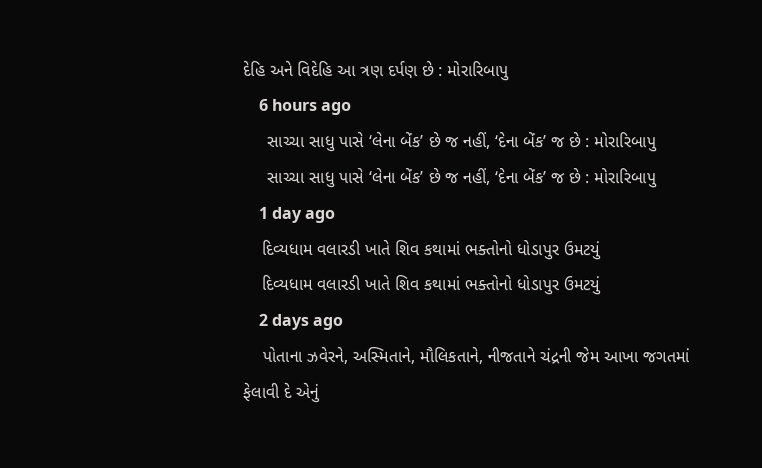દેહિ અને વિદેહિ આ ત્રણ દર્પણ છે : મોરારિબાપુ
    6 hours ago
     સાચ્ચા સાધુ પાસે ‘લેના બેંક’ છે જ નહીં, ‘દેના બેંક’ જ છે : મોરારિબાપુ
     સાચ્ચા સાધુ પાસે ‘લેના બેંક’ છે જ નહીં, ‘દેના બેંક’ જ છે : મોરારિબાપુ
    1 day ago
    દિવ્યધામ વલારડી ખાતે શિવ કથામાં ભક્તોનો ધોડાપુર ઉમટયું
    દિવ્યધામ વલારડી ખાતે શિવ કથામાં ભક્તોનો ધોડાપુર ઉમટયું
    2 days ago
    પોતાના ઝવેરને, અસ્મિતાને, મૌલિકતાને, નીજતાને ચંદ્રની જેમ આખા જગતમાં ફેલાવી દે એનું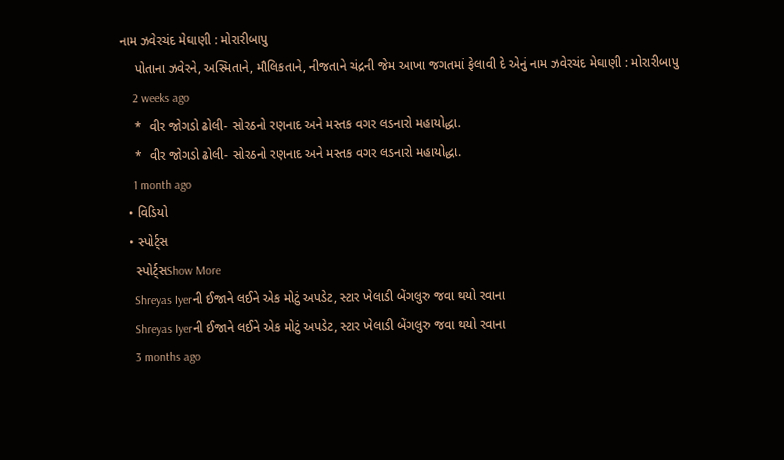નામ ઝવેરચંદ મેઘાણી : મોરારીબાપુ
    પોતાના ઝવેરને, અસ્મિતાને, મૌલિકતાને, નીજતાને ચંદ્રની જેમ આખા જગતમાં ફેલાવી દે એનું નામ ઝવેરચંદ મેઘાણી : મોરારીબાપુ
    2 weeks ago
    *  વીર જોગડો ઢોલી- સોરઠનો રણનાદ અને મસ્તક વગર લડનારો મહાયોદ્ધા.
    *  વીર જોગડો ઢોલી- સોરઠનો રણનાદ અને મસ્તક વગર લડનારો મહાયોદ્ધા.
    1 month ago
  • વિડિયો
  • સ્પોર્ટ્સ
    સ્પોર્ટ્સShow More
    Shreyas Iyerની ઈજાને લઈને એક મોટું અપડેટ, સ્ટાર ખેલાડી બેંગલુરુ જવા થયો રવાના
    Shreyas Iyerની ઈજાને લઈને એક મોટું અપડેટ, સ્ટાર ખેલાડી બેંગલુરુ જવા થયો રવાના
    3 months ago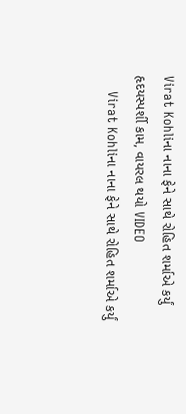Virat Kohliના નાના ફેને સાથે રોહિત શર્માએ કર્યું હૃદયસ્પર્શી કામ, વાયરલ થયો VIDEO
    Virat Kohliના નાના ફેને સાથે રોહિત શર્માએ કર્યું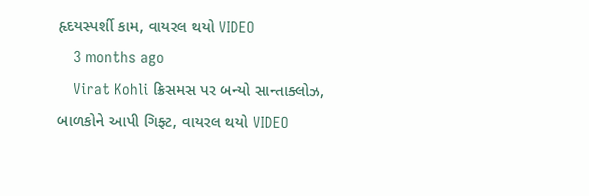હૃદયસ્પર્શી કામ, વાયરલ થયો VIDEO
    3 months ago
    Virat Kohli ક્રિસમસ પર બન્યો સાન્તાક્લોઝ, બાળકોને આપી ગિફ્ટ, વાયરલ થયો VIDEO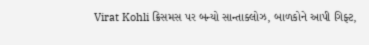Virat Kohli ક્રિસમસ પર બન્યો સાન્તાક્લોઝ, બાળકોને આપી ગિફ્ટ,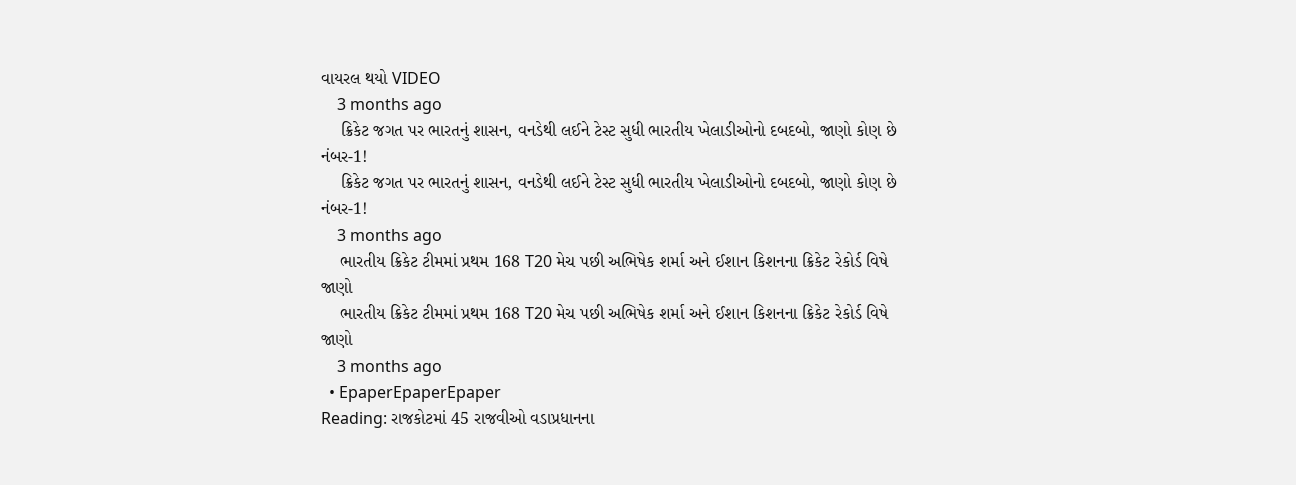વાયરલ થયો VIDEO
    3 months ago
    ક્રિકેટ જગત પર ભારતનું શાસન, વનડેથી લઈને ટેસ્ટ સુધી ભારતીય ખેલાડીઓનો દબદબો, જાણો કોણ છે નંબર-1!
    ક્રિકેટ જગત પર ભારતનું શાસન, વનડેથી લઈને ટેસ્ટ સુધી ભારતીય ખેલાડીઓનો દબદબો, જાણો કોણ છે નંબર-1!
    3 months ago
    ભારતીય ક્રિકેટ ટીમમાં પ્રથમ 168 T20 મેચ પછી અભિષેક શર્મા અને ઈશાન કિશનના ક્રિકેટ રેકોર્ડ વિષે જાણો
    ભારતીય ક્રિકેટ ટીમમાં પ્રથમ 168 T20 મેચ પછી અભિષેક શર્મા અને ઈશાન કિશનના ક્રિકેટ રેકોર્ડ વિષે જાણો
    3 months ago
  • EpaperEpaperEpaper
Reading: રાજકોટમાં 45 રાજવીઓ વડાપ્રધાનના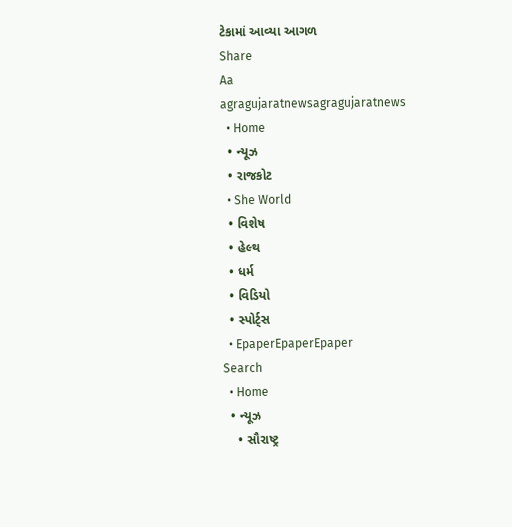ટેકામાં આવ્યા આગળ
Share
Aa
agragujaratnewsagragujaratnews
  • Home
  • ન્યૂઝ
  • રાજકોટ
  • She World
  • વિશેષ
  • હેલ્થ
  • ધર્મ
  • વિડિયો
  • સ્પોર્ટ્સ
  • EpaperEpaperEpaper
Search
  • Home
  • ન્યૂઝ
    • સૌરાષ્ટ્ર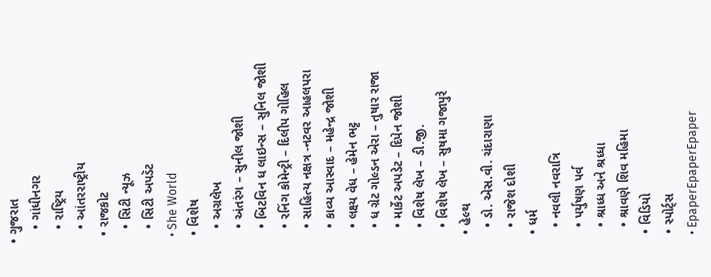• ગુજરાત
    • ગાંધીનગર
    • રાષ્ટ્રિય
    • આંતરરાષ્ટ્રીય
  • રાજકોટ
    • સિટી ન્યૂઝ
    • સિટી અપડૅટ
  • She World
  • વિશેષ
    • અગ્રલેખ
    • અંતરંગ – સુનીલ જોશી
    • બિટવિન ધ લાઇન્સ – સુનિલ જોશી
    • રનિંગ કોમેન્ટ્રી – દિલીપ ગોહિલ
    • સાહિત્ય નક્ષત્ર -નટવર આહલપરા
    • કાવ્ય આસ્વાદ – મહેન્દ્ર જોશી
    • લક્ષ્ય વેધ – હેમેન ભટ્ટ
    • ધ ગ્રેટ ગોલ્ડન એરા – તુષાર રાજા
    • માર્કેટ અપડેટ – દિપેન જોશી
    • વિશેષ લેખ – ડી.જી.
    • વિશેષ લેખ – સુષમા ગજાપુરે
  • હેલ્થ
    • ડો. એસ.વી. ચંદારાણા
    • રાજેશ દોશી
  • ધર્મ
    • નવલી નવરાત્રિ
    • પર્યુષણ પર્વ
    • શ્રાધ્ધ અને શ્રધ્ધા
    • શ્રાવણે શિવ મહિમા
  • વિડિયો
  • સ્પોર્ટ્સ
  • EpaperEpaperEpaper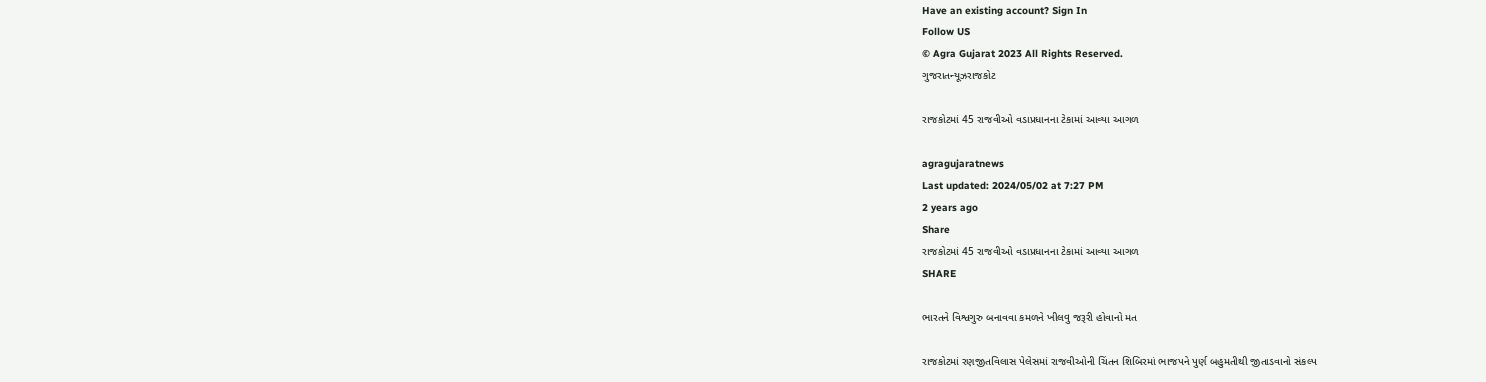Have an existing account? Sign In
Follow US
© Agra Gujarat 2023 All Rights Reserved.
ગુજરાતન્યૂઝરાજકોટ

રાજકોટમાં 45 રાજવીઓ વડાપ્રધાનના ટેકામાં આવ્યા આગળ

agragujaratnews
Last updated: 2024/05/02 at 7:27 PM
2 years ago
Share
રાજકોટમાં 45 રાજવીઓ વડાપ્રધાનના ટેકામાં આવ્યા આગળ
SHARE

ભારતને વિશ્વગુરુ બનાવવા કમળને ખીલવુ જરૂરી હોવાનો મત

રાજકોટમાં રણજીતવિલાસ પેલેસમાં રાજવીઓની ચિંતન શિબિરમાં ભાજપને પુર્ણ બહુમતીથી જીતાડવાનો સંકલ્પ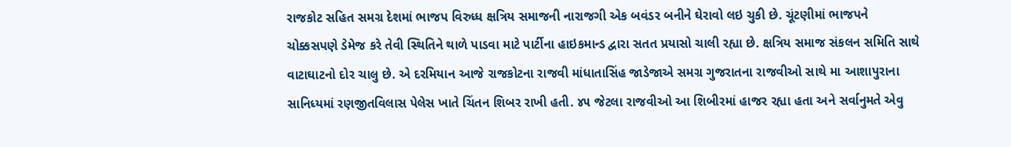રાજકોટ સહિત સમગ્ર દેશમાં ભાજપ વિરુધ્ધ ક્ષત્રિય સમાજની નારાજગી એક બવંડર બનીને ઘેરાવો લઇ ચુકી છે. ચૂંટણીમાં ભાજપને ચોક્કસપણે ડેમેજ કરે તેવી સ્થિતિને થાળે પાડવા માટે પાર્ટીના હાઇકમાન્ડ દ્વારા સતત પ્રયાસો ચાલી રહ્યા છે. ક્ષત્રિય સમાજ સંકલન સમિતિ સાથે વાટાઘાટનો દોર ચાલુ છે. એ દરમિયાન આજે રાજકોટના રાજવી માંધાતાસિંહ જાડેજાએ સમગ્ર ગુજરાતના રાજવીઓ સાથે મા આશાપુરાના સાનિધ્યમાં રણજીતવિલાસ પેલેસ ખાતે ચિંતન શિબર રાખી હતી. ૪૫ જેટલા રાજવીઓ આ શિબીરમાં હાજર રહ્યા હતા અને સર્વાનુમતે એવુ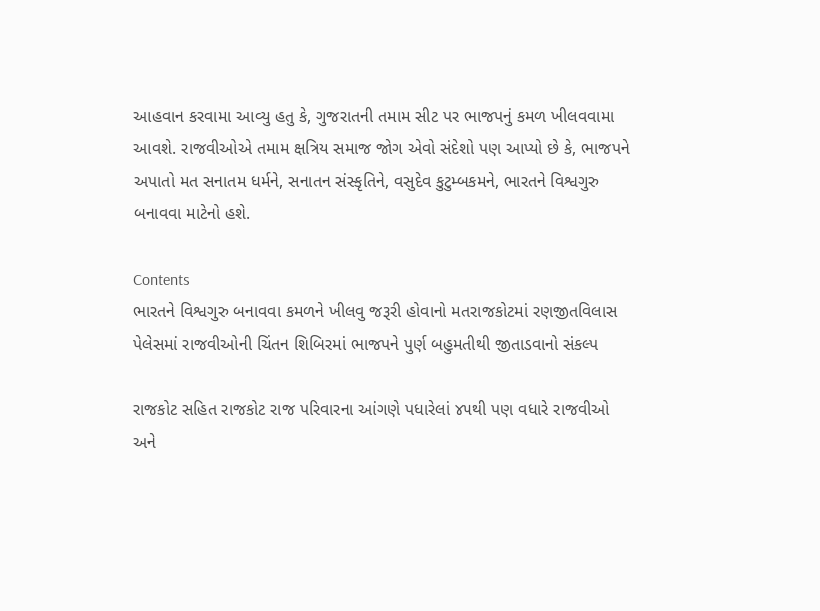આહવાન કરવામા આવ્યુ હતુ કે, ગુજરાતની તમામ સીટ પર ભાજપનું કમળ ખીલવવામા આવશે. રાજવીઓએ તમામ ક્ષત્રિય સમાજ જોગ એવો સંદેશો પણ આપ્યો છે કે, ભાજપને અપાતો મત સનાતમ ધર્મને, સનાતન સંસ્કૃતિને, વસુદેવ કુટુમ્બકમને, ભારતને વિશ્વગુરુ બનાવવા માટેનો હશે.

Contents
ભારતને વિશ્વગુરુ બનાવવા કમળને ખીલવુ જરૂરી હોવાનો મતરાજકોટમાં રણજીતવિલાસ પેલેસમાં રાજવીઓની ચિંતન શિબિરમાં ભાજપને પુર્ણ બહુમતીથી જીતાડવાનો સંકલ્પ

રાજકોટ સહિત રાજકોટ રાજ પરિવારના આંગણે પધારેલાં ૪૫થી પણ વધારે રાજવીઓ અને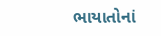ભાયાતોનાં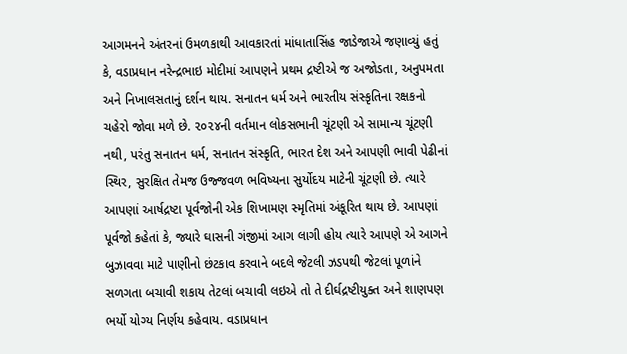આગમનને અંતરનાં ઉમળકાથી આવકારતાં માંધાતાસિંહ જાડેજાએ જણાવ્યું હતું કે, વડાપ્રધાન નરેન્દ્રભાઇ મોદીમાં આપણને પ્રથમ દ્રષ્ટીએ જ અજોડતા, અનુપમતા અને નિખાલસતાનું દર્શન થાય. સનાતન ધર્મ અને ભારતીય સંસ્કૃતિના રક્ષકનો ચહેરો જોવા મળે છે. ૨૦૨૪ની વર્તમાન લોકસભાની ચૂંટણી એ સામાન્ય ચૂંટણી નથી, પરંતુ સનાતન ધર્મ, સનાતન સંસ્કૃતિ, ભારત દેશ અને આપણી ભાવી પેઢીનાં સ્થિર, સુરક્ષિત તેમજ ઉજ્જવળ ભવિષ્યના સુર્યોદય માટેની ચૂંટણી છે. ત્યારે આપણાં આર્ષદ્રષ્ટા પૂર્વજોની એક શિખામણ સ્મૃતિમાં અંકૂરિત થાય છે. આપણાં પૂર્વજો કહેતાં કે, જ્યારે ઘાસની ગંજીમાં આગ લાગી હોય ત્યારે આપણે એ આગને બુઝાવવા માટે પાણીનો છંટકાવ કરવાને બદલે જેટલી ઝડપથી જેટલાં પૂળાંને સળગતા બચાવી શકાય તેટલાં બચાવી લઇએ તો તે દીર્ઘદ્રષ્ટીયુક્ત અને શાણપણ ભર્યો યોગ્ય નિર્ણય કહેવાય. વડાપ્રધાન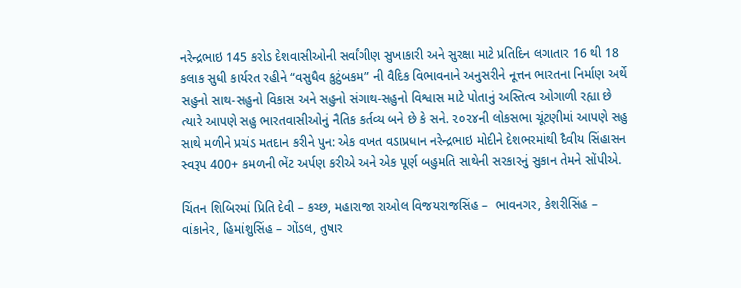નરેન્દ્રભાઇ 145 કરોડ દેશવાસીઓની સર્વાંગીણ સુખાકારી અને સુરક્ષા માટે પ્રતિદિન લગાતાર 16 થી 18 કલાક સુધી કાર્યરત રહીને “વસુધૈવ કુટુંબકમ” ની વૈદિક વિભાવનાને અનુસરીને નૂત્તન ભારતના નિર્માણ અર્થે સહુનો સાથ-સહુનો વિકાસ અને સહુનો સંગાથ-સહુનો વિશ્વાસ માટે પોતાનું અસ્તિત્વ ઓગાળી રહ્યા છે ત્યારે આપણે સહુ ભારતવાસીઓનું નૈતિક કર્તવ્ય બને છે કે સને. ૨૦૨૪ની લોકસભા ચૂંટણીમાં આપણે સહુ સાથે મળીને પ્રચંડ મતદાન કરીને પુન: એક વખત વડાપ્રધાન નરેન્દ્રભાઇ મોદીને દેશભરમાંથી દૈવીય સિંહાસન સ્વરૂપ 400+ કમળની ભેંટ અર્પણ કરીએ અને એક પૂર્ણ બહુમતિ સાથેની સરકારનું સુકાન તેમને સોંપીએ.

ચિંતન શિબિરમાં પ્રિતિ દેવી – કચ્છ, મહારાજા રાઓલ વિજયરાજસિંહ –  ભાવનગર, કેશરીસિંહ – વાંકાનેર, હિમાંશુસિંહ – ગોંડલ, તુષાર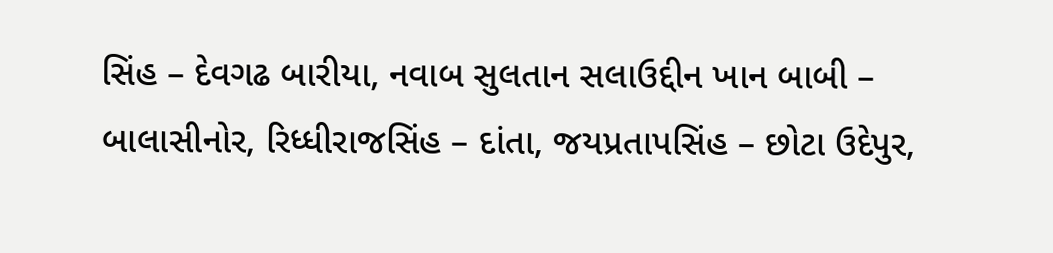સિંહ – દેવગઢ બારીયા, નવાબ સુલતાન સલાઉદ્દીન ખાન બાબી –  બાલાસીનોર, રિધ્ધીરાજસિંહ – દાંતા, જયપ્રતાપસિંહ – છોટા ઉદેપુર,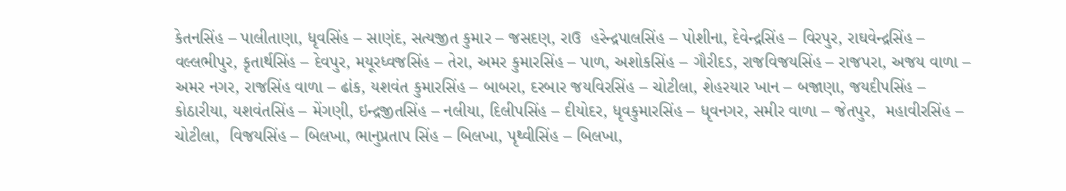કેતનસિંહ – પાલીતાણા, ધૃવસિંહ – સાણંદ, સત્યજીત કુમાર – જસદણ, રાઉ  હરેન્દ્રપાલસિંહ – પોશીના, દેવેન્દ્રસિંહ – વિરપુર, રાઘવેન્દ્રસિંહ – વલ્લભીપુર, કૃતાર્થસિંહ – દેવપુર, મયૂરધ્વજસિંહ – તેરા, અમર કુમારસિંહ – પાળ, અશોકસિંહ – ગૌરીદડ, રાજવિજયસિંહ – રાજપરા, અજય વાળા – અમર નગર, રાજસિંહ વાળા – ઢાંક, યશવંત કુમારસિંહ – બાબરા, દરબાર જયવિરસિંહ – ચોટીલા, શેહરયાર ખાન – બજાણા, જયદીપસિંહ – કોઠારીયા, યશવંતસિંહ – મેંગણી, ઇન્દ્રજીતસિંહ – નલીયા, દિલીપસિંહ – દીયોદર, ધૃવકુમારસિંહ – ધૃવનગર, સમીર વાળા – જેતપુર,  મહાવીરસિંહ – ચોટીલા,  વિજયસિંહ – બિલખા, ભાનુપ્રતાપ સિંહ – બિલખા, પૃથ્વીસિંહ – બિલખા,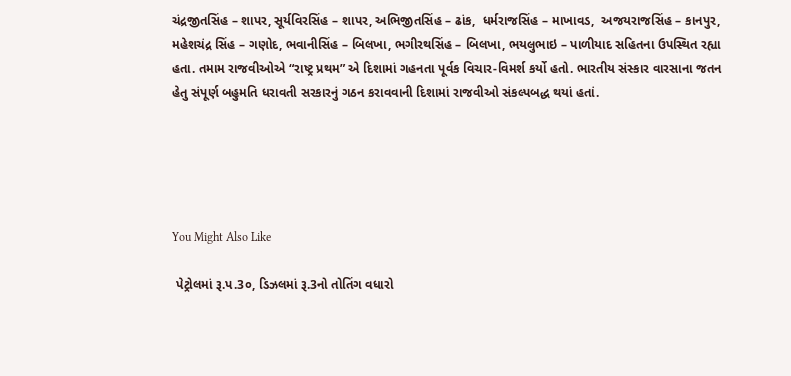ચંદ્રજીતસિંહ – શાપર, સૂર્યવિરસિંહ – શાપર, અભિજીતસિંહ – ઢાંક,  ધર્મરાજસિંહ – માખાવડ,  અજયરાજસિંહ – કાનપુર, મહેશચંદ્ર સિંહ – ગણોદ, ભવાનીસિંહ – બિલખા, ભગીરથસિંહ – બિલખા, ભયલુભાઇ – પાળીયાદ સહિતના ઉપસ્થિત રહ્યા હતા. તમામ રાજવીઓએ “રાષ્ટ્ર પ્રથમ” એ દિશામાં ગહનતા પૂર્વક વિચાર-વિમર્શ કર્યો હતો. ભારતીય સંસ્કાર વારસાના જતન હેતુ સંપૂર્ણ બહુમતિ ધરાવતી સરકારનું ગઠન કરાવવાની દિશામાં રાજવીઓ સંકલ્પબદ્ધ થયાં હતાં.





You Might Also Like

 પેટ્રોલમાં રૂ.પ.3૦, ડિઝલમાં રૂ.3નો તોતિંગ વધારો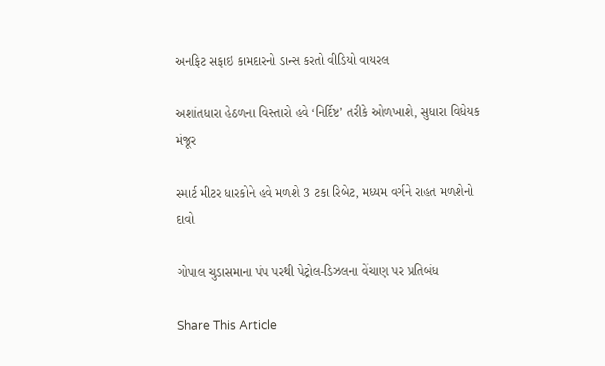અનફિટ સફાઇ કામદારનો ડાન્સ કરતો વીડિયો વાયરલ

અશાંતધારા હેઠળના વિસ્તારો હવે ‘નિર્દિષ્ટ’ તરીકે ઓળખાશે, સુધારા વિધેયક મંજૂર

સ્માર્ટ મીટર ધારકોને હવે મળશે 3 ટકા રિબેટ, મધ્યમ વર્ગને રાહત મળશેનો દાવો

ગોપાલ ચુડાસમાના પંપ પરથી પેટ્રોલ-ડિઝલના વેંચાણ પર પ્રતિબંધ

Share This Article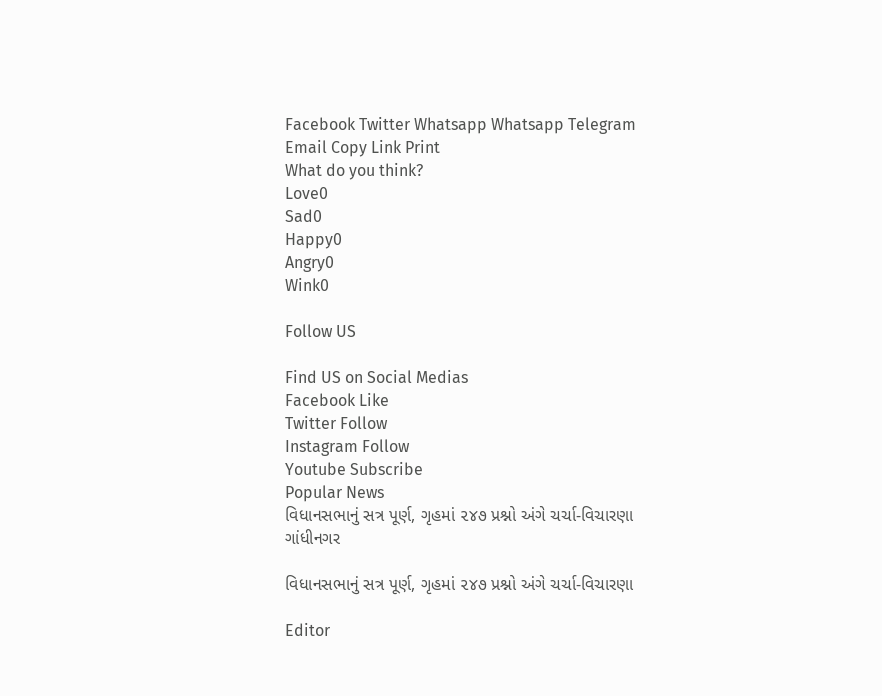Facebook Twitter Whatsapp Whatsapp Telegram Email Copy Link Print
What do you think?
Love0
Sad0
Happy0
Angry0
Wink0

Follow US

Find US on Social Medias
Facebook Like
Twitter Follow
Instagram Follow
Youtube Subscribe
Popular News
વિધાનસભાનું સત્ર પૂર્ણ, ગૃહમાં ૨૪૭ પ્રશ્નો અંગે ચર્ચા-વિચારણા
ગાંધીનગર

વિધાનસભાનું સત્ર પૂર્ણ, ગૃહમાં ૨૪૭ પ્રશ્નો અંગે ચર્ચા-વિચારણા

Editor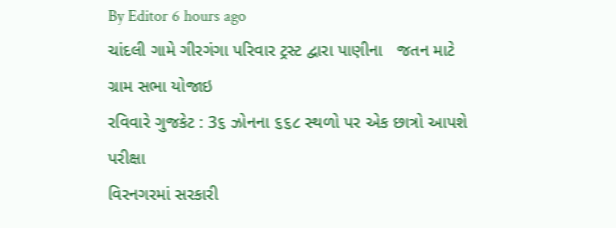By Editor 6 hours ago
ચાંદલી ગામે ગીરગંગા પરિવાર ટ્રસ્ટ દ્વારા પાણીના   જતન માટે ગ્રામ સભા યોજાઇ
રવિવારે ગુજકેટ : 3૬ ઝોનના ૬૬૮ સ્થળો પર એક છાત્રો આપશે પરીક્ષા
વિરનગરમાં સરકારી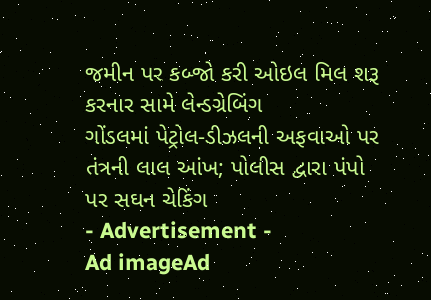જમીન પર કબ્જો કરી ઓઇલ મિલ શરૂ કરનાર સામે લેન્ડગ્રેબિંગ
ગોંડલમાં પેટ્રોલ-ડીઝલની અફવાઓ પર તંત્રની લાલ આંખ; પોલીસ દ્વારા પંપો પર સઘન ચેકિંગ
- Advertisement -
Ad imageAd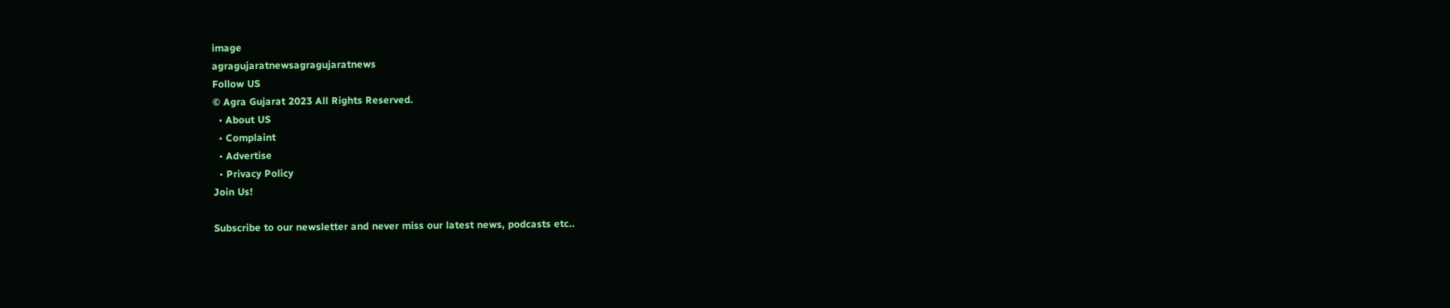image
agragujaratnewsagragujaratnews
Follow US
© Agra Gujarat 2023 All Rights Reserved.
  • About US
  • Complaint
  • Advertise
  • Privacy Policy
Join Us!

Subscribe to our newsletter and never miss our latest news, podcasts etc..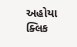અહોયા ક્લિક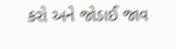કરો અને જોડાઈ જાવ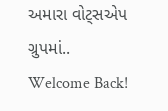અમારા વોટ્સએપ ગ્રુપમાં..
Welcome Back!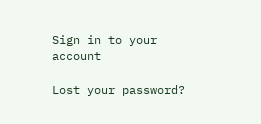Sign in to your account

Lost your password?